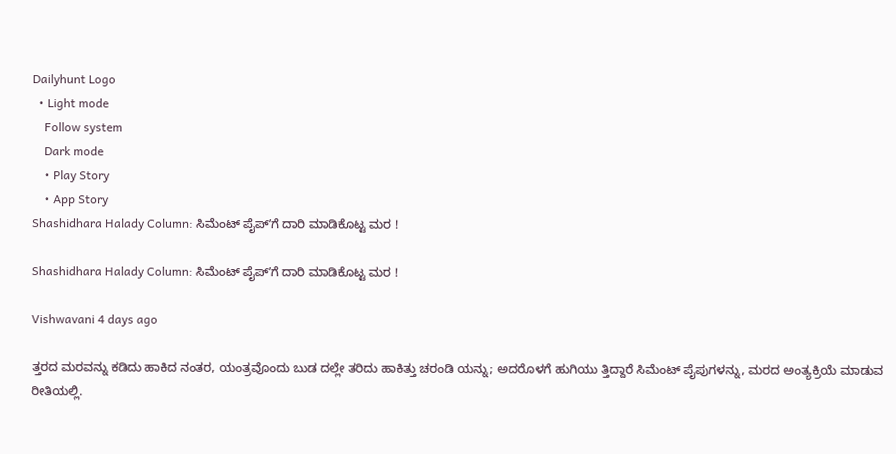Dailyhunt Logo
  • Light mode
    Follow system
    Dark mode
    • Play Story
    • App Story
Shashidhara Halady Column: ಸಿಮೆಂಟ್‌ ಪೈಪ್‌ʼಗೆ ದಾರಿ ಮಾಡಿಕೊಟ್ಟ ಮರ !

Shashidhara Halady Column: ಸಿಮೆಂಟ್‌ ಪೈಪ್‌ʼಗೆ ದಾರಿ ಮಾಡಿಕೊಟ್ಟ ಮರ !

Vishwavani 4 days ago

ತ್ತರದ ಮರವನ್ನು ಕಡಿದು ಹಾಕಿದ ನಂತರ, ಯಂತ್ರವೊಂದು ಬುಡ ದಲ್ಲೇ ತರಿದು ಹಾಕಿತ್ತು ಚರಂಡಿ ಯನ್ನು; ಅದರೊಳಗೆ ಹುಗಿಯು ತ್ತಿದ್ದಾರೆ ಸಿಮೆಂಟ್ ಪೈಪುಗಳನ್ನು, ಮರದ ಅಂತ್ಯಕ್ರಿಯೆ ಮಾಡುವ ರೀತಿಯಲ್ಲಿ.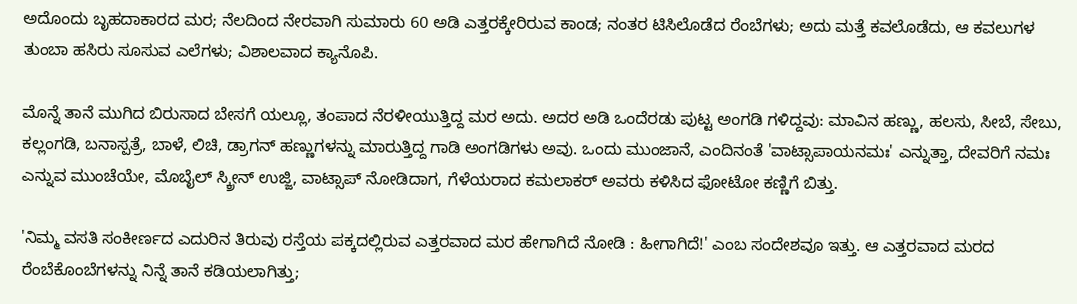ಅದೊಂದು ಬೃಹದಾಕಾರದ ಮರ; ನೆಲದಿಂದ ನೇರವಾಗಿ ಸುಮಾರು 60 ಅಡಿ ಎತ್ತರಕ್ಕೇರಿರುವ ಕಾಂಡ; ನಂತರ ಟಿಸಿಲೊಡೆದ ರೆಂಬೆಗಳು; ಅದು ಮತ್ತೆ ಕವಲೊಡೆದು, ಆ ಕವಲುಗಳ ತುಂಬಾ ಹಸಿರು ಸೂಸುವ ಎಲೆಗಳು; ವಿಶಾಲವಾದ ಕ್ಯಾನೊಪಿ.

ಮೊನ್ನೆ ತಾನೆ ಮುಗಿದ ಬಿರುಸಾದ ಬೇಸಗೆ ಯಲ್ಲೂ, ತಂಪಾದ ನೆರಳೀಯುತ್ತಿದ್ದ ಮರ ಅದು. ಅದರ ಅಡಿ ಒಂದೆರಡು ಪುಟ್ಟ ಅಂಗಡಿ ಗಳಿದ್ದವು: ಮಾವಿನ ಹಣ್ಣು, ಹಲಸು, ಸೀಬೆ, ಸೇಬು, ಕಲ್ಲಂಗಡಿ, ಬನಾಸ್ಪತ್ರೆ, ಬಾಳೆ, ಲಿಚಿ, ಡ್ರಾಗನ್ ಹಣ್ಣುಗಳನ್ನು ಮಾರುತ್ತಿದ್ದ ಗಾಡಿ ಅಂಗಡಿಗಳು ಅವು. ಒಂದು ಮುಂಜಾನೆ, ಎಂದಿನಂತೆ 'ವಾಟ್ಸಾಪಾಯನಮಃ' ಎನ್ನುತ್ತಾ, ದೇವರಿಗೆ ನಮಃ ಎನ್ನುವ ಮುಂಚೆಯೇ, ಮೊಬೈಲ್ ಸ್ಕ್ರೀನ್ ಉಜ್ಜಿ, ವಾಟ್ಸಾಪ್ ನೋಡಿದಾಗ, ಗೆಳೆಯರಾದ ಕಮಲಾಕರ್ ಅವರು ಕಳಿಸಿದ ಫೋಟೋ ಕಣ್ಣಿಗೆ ಬಿತ್ತು.

'ನಿಮ್ಮ ವಸತಿ ಸಂಕೀರ್ಣದ ಎದುರಿನ ತಿರುವು ರಸ್ತೆಯ ಪಕ್ಕದಲ್ಲಿರುವ ಎತ್ತರವಾದ ಮರ ಹೇಗಾಗಿದೆ ನೋಡಿ : ಹೀಗಾಗಿದೆ!' ಎಂಬ ಸಂದೇಶವೂ ಇತ್ತು. ಆ ಎತ್ತರವಾದ ಮರದ ರೆಂಬೆಕೊಂಬೆಗಳನ್ನು ನಿನ್ನೆ ತಾನೆ ಕಡಿಯಲಾಗಿತ್ತು;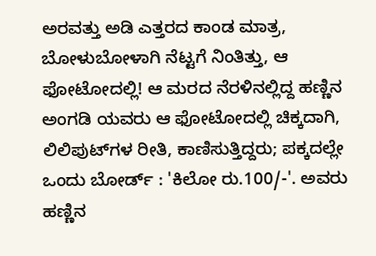ಅರವತ್ತು ಅಡಿ ಎತ್ತರದ ಕಾಂಡ ಮಾತ್ರ, ಬೋಳುಬೋಳಾಗಿ ನೆಟ್ಟಗೆ ನಿಂತಿತ್ತು, ಆ ಫೋಟೋದಲ್ಲಿ! ಆ ಮರದ ನೆರಳಿನಲ್ಲಿದ್ದ ಹಣ್ಣಿನ ಅಂಗಡಿ ಯವರು ಆ ಫೋಟೋದಲ್ಲಿ ಚಿಕ್ಕದಾಗಿ, ಲಿಲಿಪುಟ್‌ಗಳ ರೀತಿ, ಕಾಣಿಸುತ್ತಿದ್ದರು; ಪಕ್ಕದಲ್ಲೇ ಒಂದು ಬೋರ್ಡ್ : 'ಕಿಲೋ ರು.100/-'. ಅವರು ಹಣ್ಣಿನ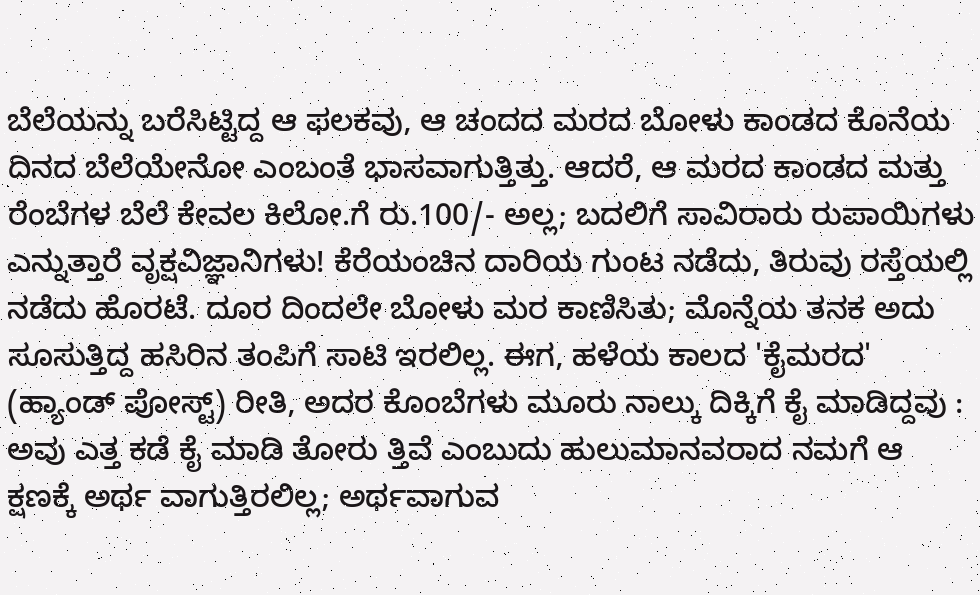ಬೆಲೆಯನ್ನು ಬರೆಸಿಟ್ಟಿದ್ದ ಆ ಫಲಕವು, ಆ ಚಂದದ ಮರದ ಬೋಳು ಕಾಂಡದ ಕೊನೆಯ ದಿನದ ಬೆಲೆಯೇನೋ ಎಂಬಂತೆ ಭಾಸವಾಗುತ್ತಿತ್ತು. ಆದರೆ, ಆ ಮರದ ಕಾಂಡದ ಮತ್ತು ರೆಂಬೆಗಳ ಬೆಲೆ ಕೇವಲ ಕಿಲೋ.ಗೆ ರು.100/- ಅಲ್ಲ; ಬದಲಿಗೆ ಸಾವಿರಾರು ರುಪಾಯಿಗಳು ಎನ್ನುತ್ತಾರೆ ವೃಕ್ಷವಿಜ್ಞಾನಿಗಳು! ಕೆರೆಯಂಚಿನ ದಾರಿಯ ಗುಂಟ ನಡೆದು, ತಿರುವು ರಸ್ತೆಯಲ್ಲಿ ನಡೆದು ಹೊರಟೆ. ದೂರ ದಿಂದಲೇ ಬೋಳು ಮರ ಕಾಣಿಸಿತು; ಮೊನ್ನೆಯ ತನಕ ಅದು ಸೂಸುತ್ತಿದ್ದ ಹಸಿರಿನ ತಂಪಿಗೆ ಸಾಟಿ ಇರಲಿಲ್ಲ. ಈಗ, ಹಳೆಯ ಕಾಲದ 'ಕೈಮರದ' (ಹ್ಯಾಂಡ್ ಪೋಸ್ಟ್) ರೀತಿ, ಅದರ ಕೊಂಬೆಗಳು ಮೂರು ನಾಲ್ಕು ದಿಕ್ಕಿಗೆ ಕೈ ಮಾಡಿದ್ದವು : ಅವು ಎತ್ತ ಕಡೆ ಕೈ ಮಾಡಿ ತೋರು ತ್ತಿವೆ ಎಂಬುದು ಹುಲುಮಾನವರಾದ ನಮಗೆ ಆ ಕ್ಷಣಕ್ಕೆ ಅರ್ಥ ವಾಗುತ್ತಿರಲಿಲ್ಲ; ಅರ್ಥವಾಗುವ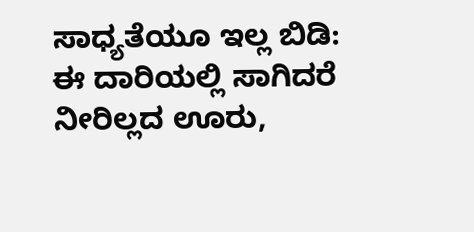ಸಾಧ್ಯತೆಯೂ ಇಲ್ಲ ಬಿಡಿ: ಈ ದಾರಿಯಲ್ಲಿ ಸಾಗಿದರೆ ನೀರಿಲ್ಲದ ಊರು,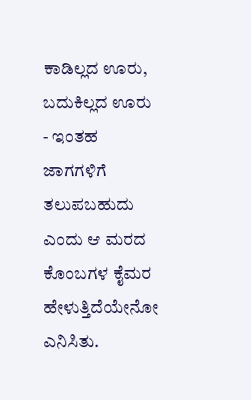ಕಾಡಿಲ್ಲದ ಊರು, ಬದುಕಿಲ್ಲದ ಊರು - ಇಂತಹ ಜಾಗಗಳಿಗೆ ತಲುಪಬಹುದು ಎಂದು ಆ ಮರದ ಕೊಂಬಗಳ ಕೈಮರ ಹೇಳುತ್ತಿದೆಯೇನೋ ಎನಿಸಿತು.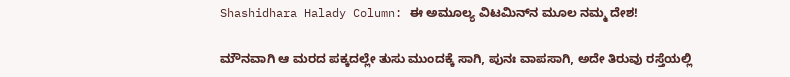Shashidhara Halady Column: ಈ ಅಮೂಲ್ಯ ವಿಟಮಿನ್‌ನ ಮೂಲ ನಮ್ಮ ದೇಶ!

ಮೌನವಾಗಿ ಆ ಮರದ ಪಕ್ಕದಲ್ಲೇ ತುಸು ಮುಂದಕ್ಕೆ ಸಾಗಿ, ಪುನಃ ವಾಪಸಾಗಿ, ಅದೇ ತಿರುವು ರಸ್ತೆಯಲ್ಲಿ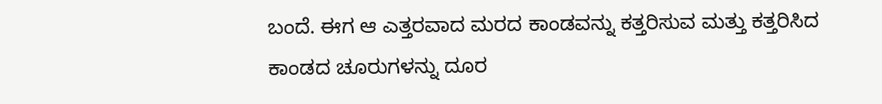ಬಂದೆ. ಈಗ ಆ ಎತ್ತರವಾದ ಮರದ ಕಾಂಡವನ್ನು ಕತ್ತರಿಸುವ ಮತ್ತು ಕತ್ತರಿಸಿದ ಕಾಂಡದ ಚೂರುಗಳನ್ನು ದೂರ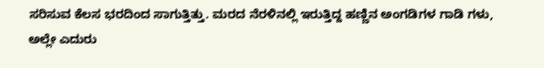ಸರಿಸುವ ಕೆಲಸ ಭರದಿಂದ ಸಾಗುತ್ತಿತ್ತು. ಮರದ ನೆರಳಿನಲ್ಲಿ ಇರುತ್ತಿದ್ದ ಹಣ್ಣಿನ ಅಂಗಡಿಗಳ ಗಾಡಿ ಗಳು, ಅಲ್ಲೇ ಎದುರು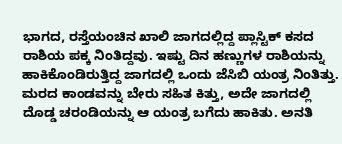ಭಾಗದ, ರಸ್ತೆಯಂಚಿನ ಖಾಲಿ ಜಾಗದಲ್ಲಿದ್ದ ಪ್ಲಾಸ್ಟಿಕ್ ಕಸದ ರಾಶಿಯ ಪಕ್ಕ ನಿಂತಿದ್ದವು. ಇಷ್ಟು ದಿನ ಹಣ್ಣುಗಳ ರಾಶಿಯನ್ನು ಹಾಕಿಕೊಂಡಿರುತ್ತಿದ್ದ ಜಾಗದಲ್ಲಿ ಒಂದು ಜೆಸಿಬಿ ಯಂತ್ರ ನಿಂತಿತ್ತು. ಮರದ ಕಾಂಡವನ್ನು ಬೇರು ಸಹಿತ ಕಿತ್ತು, ಅದೇ ಜಾಗದಲ್ಲಿ ದೊಡ್ಡ ಚರಂಡಿಯನ್ನು ಆ ಯಂತ್ರ ಬಗೆದು ಹಾಕಿತು. ಅನತಿ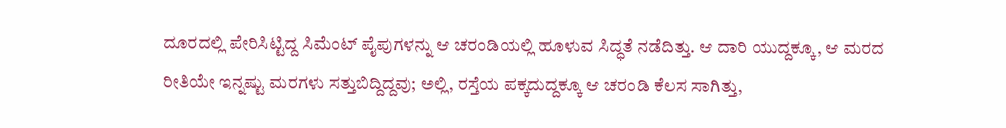ದೂರದಲ್ಲಿ ಪೇರಿಸಿಟ್ಟಿದ್ದ ಸಿಮೆಂಟ್ ಪೈಪುಗಳನ್ನು ಆ ಚರಂಡಿಯಲ್ಲಿ ಹೂಳುವ ಸಿದ್ಧತೆ ನಡೆದಿತ್ತು. ಆ ದಾರಿ ಯುದ್ದಕ್ಕೂ, ಆ ಮರದ ರೀತಿಯೇ ಇನ್ನಷ್ಟು ಮರಗಳು ಸತ್ತುಬಿದ್ದಿದ್ದವು; ಅಲ್ಲಿ, ರಸ್ತೆಯ ಪಕ್ಕದುದ್ದಕ್ಕೂ ಆ ಚರಂಡಿ ಕೆಲಸ ಸಾಗಿತ್ತು,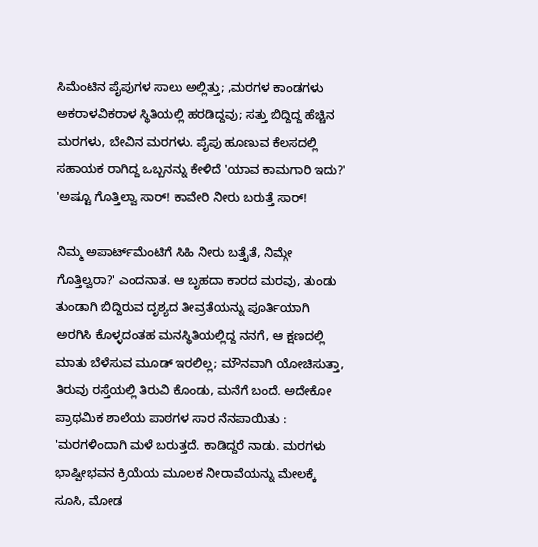ಸಿಮೆಂಟಿನ ಪೈಪುಗಳ ಸಾಲು ಅಲ್ಲಿತ್ತು; ,ಮರಗಳ ಕಾಂಡಗಳು ಅಕರಾಳವಿಕರಾಳ ಸ್ಥಿತಿಯಲ್ಲಿ ಹರಡಿದ್ದವು; ಸತ್ತು ಬಿದ್ದಿದ್ದ ಹೆಚ್ಚಿನ ಮರಗಳು, ಬೇವಿನ ಮರಗಳು. ಪೈಪು ಹೂಣುವ ಕೆಲಸದಲ್ಲಿ ಸಹಾಯಕ ರಾಗಿದ್ದ ಒಬ್ಬನನ್ನು ಕೇಳಿದೆ 'ಯಾವ ಕಾಮಗಾರಿ ಇದು?' 'ಅಷ್ಟೂ ಗೊತ್ತಿಲ್ವಾ ಸಾರ್! ಕಾವೇರಿ ನೀರು ಬರುತ್ತೆ ಸಾರ್!

ನಿಮ್ಮ ಅಪಾರ್ಟ್‌ಮೆಂಟಿಗೆ ಸಿಹಿ ನೀರು ಬತ್ತೈತೆ, ನಿಮ್ಗೇ ಗೊತ್ತಿಲ್ವರಾ?' ಎಂದನಾತ. ಆ ಬೃಹದಾ ಕಾರದ ಮರವು, ತುಂಡು ತುಂಡಾಗಿ ಬಿದ್ದಿರುವ ದೃಶ್ಯದ ತೀವ್ರತೆಯನ್ನು ಪೂರ್ತಿಯಾಗಿ ಅರಗಿಸಿ ಕೊಳ್ಳದಂತಹ ಮನಸ್ಥಿತಿಯಲ್ಲಿದ್ದ ನನಗೆ, ಆ ಕ್ಷಣದಲ್ಲಿ ಮಾತು ಬೆಳೆಸುವ ಮೂಡ್ ಇರಲಿಲ್ಲ; ಮೌನವಾಗಿ ಯೋಚಿಸುತ್ತಾ, ತಿರುವು ರಸ್ತೆಯಲ್ಲಿ ತಿರುವಿ ಕೊಂಡು, ಮನೆಗೆ ಬಂದೆ. ಅದೇಕೋ ಪ್ರಾಥಮಿಕ ಶಾಲೆಯ ಪಾಠಗಳ ಸಾರ ನೆನಪಾಯಿತು : 'ಮರಗಳಿಂದಾಗಿ ಮಳೆ ಬರುತ್ತದೆ. ಕಾಡಿದ್ದರೆ ನಾಡು. ಮರಗಳು ಭಾಷ್ಪೀಭವನ ಕ್ರಿಯೆಯ ಮೂಲಕ ನೀರಾವೆಯನ್ನು ಮೇಲಕ್ಕೆ ಸೂಸಿ, ಮೋಡ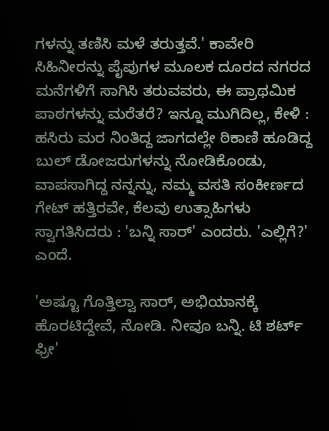ಗಳನ್ನು ತಣಿಸಿ ಮಳೆ ತರುತ್ತವೆ.' ಕಾವೇರಿ ಸಿಹಿನೀರನ್ನು ಪೈಪುಗಳ ಮೂಲಕ ದೂರದ ನಗರದ ಮನೆಗಳಿಗೆ ಸಾಗಿಸಿ ತರುವವರು, ಈ ಪ್ರಾಥಮಿಕ ಪಾಠಗಳನ್ನು ಮರೆತರೆ? ಇನ್ನೂ ಮುಗಿದಿಲ್ಲ, ಕೇಳಿ : ಹಸಿರು ಮರ ನಿಂತಿದ್ದ ಜಾಗದಲ್ಲೇ ಠಿಕಾಣಿ ಹೂಡಿದ್ದ ಬುಲ್ ಡೋಜರುಗಳನ್ನು ನೋಡಿಕೊಂಡು, ವಾಪಸಾಗಿದ್ದ ನನ್ನನ್ನು, ನಮ್ಮ ವಸತಿ ಸಂಕೀರ್ಣದ ಗೇಟ್ ಹತ್ತಿರವೇ, ಕೆಲವು ಉತ್ಸಾಹಿಗಳು ಸ್ವಾಗತಿಸಿದರು : 'ಬನ್ನಿ ಸಾರ್' ಎಂದರು. 'ಎಲ್ಲಿಗೆ?' ಎಂದೆ.

'ಅಷ್ಟೂ ಗೊತ್ತಿಲ್ವಾ ಸಾರ್, ಅಭಿಯಾನಕ್ಕೆ ಹೊರಟಿದ್ದೇವೆ, ನೋಡಿ. ನೀವೂ ಬನ್ನಿ. ಟಿ ಶರ್ಟ್ ಫ್ರೀ'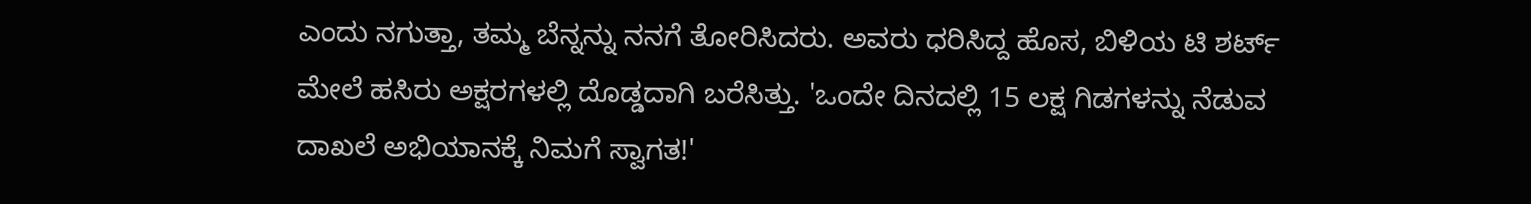ಎಂದು ನಗುತ್ತಾ, ತಮ್ಮ ಬೆನ್ನನ್ನು ನನಗೆ ತೋರಿಸಿದರು. ಅವರು ಧರಿಸಿದ್ದ ಹೊಸ, ಬಿಳಿಯ ಟಿ ಶರ್ಟ್ ಮೇಲೆ ಹಸಿರು ಅಕ್ಷರಗಳಲ್ಲಿ ದೊಡ್ಡದಾಗಿ ಬರೆಸಿತ್ತು. 'ಒಂದೇ ದಿನದಲ್ಲಿ 15 ಲಕ್ಷ ಗಿಡಗಳನ್ನು ನೆಡುವ ದಾಖಲೆ ಅಭಿಯಾನಕ್ಕೆ ನಿಮಗೆ ಸ್ವಾಗತ!'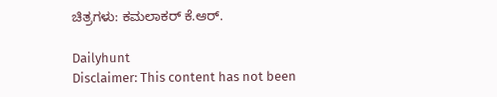ಚಿತ್ರಗಳು: ಕಮಲಾಕರ್ ಕೆ.ಆರ್.

Dailyhunt
Disclaimer: This content has not been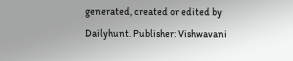generated, created or edited by Dailyhunt. Publisher: Vishwavani